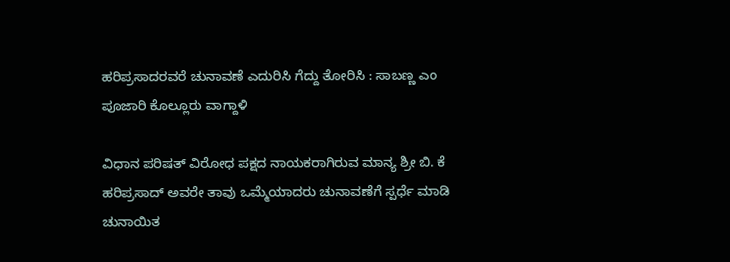ಹರಿಪ್ರಸಾದರವರೆ ಚುನಾವಣೆ ಎದುರಿಸಿ ಗೆದ್ದು ತೋರಿಸಿ : ಸಾಬಣ್ಣ ಎಂ ಪೂಜಾರಿ ಕೊಲ್ಲೂರು ವಾಗ್ದಾಳಿ

ವಿಧಾನ ಪರಿಷತ್ ವಿರೋಧ ಪಕ್ಷದ ನಾಯಕರಾಗಿರುವ ಮಾನ್ಯ ಶ್ರೀ ಬಿ. ಕೆ ಹರಿಪ್ರಸಾದ್ ಅವರೇ ತಾವು ಒಮ್ಮೆಯಾದರು ಚುನಾವಣೆಗೆ ಸ್ಪರ್ಧೆ ಮಾಡಿ ಚುನಾಯಿತ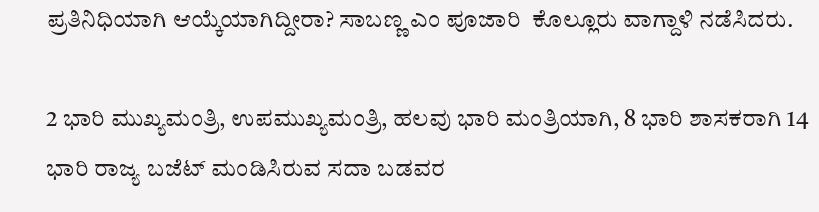ಪ್ರತಿನಿಧಿಯಾಗಿ ಆಯ್ಕೆಯಾಗಿದ್ದೀರಾ? ಸಾಬಣ್ಣ ಎಂ ಪೂಜಾರಿ  ಕೊಲ್ಲೂರು ವಾಗ್ದಾಳಿ ನಡೆಸಿದರು.

2 ಭಾರಿ ಮುಖ್ಯಮಂತ್ರಿ, ಉಪಮುಖ್ಯಮಂತ್ರಿ, ಹಲವು ಭಾರಿ ಮಂತ್ರಿಯಾಗಿ, 8 ಭಾರಿ ಶಾಸಕರಾಗಿ 14 ಭಾರಿ ರಾಜ್ಯ ಬಜೆಟ್ ಮಂಡಿಸಿರುವ ಸದಾ ಬಡವರ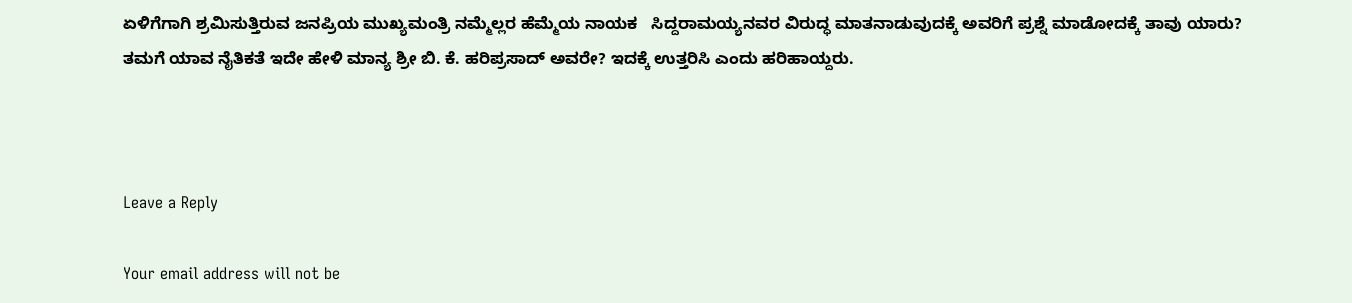ಏಳಿಗೆಗಾಗಿ ಶ್ರಮಿಸುತ್ತಿರುವ ಜನಪ್ರಿಯ ಮುಖ್ಯಮಂತ್ರಿ ನಮ್ಮೆಲ್ಲರ ಹೆಮ್ಮೆಯ ನಾಯಕ   ಸಿದ್ದರಾಮಯ್ಯನವರ ವಿರುದ್ಧ ಮಾತನಾಡುವುದಕ್ಕೆ ಅವರಿಗೆ ಪ್ರಶ್ನೆ ಮಾಡೋದಕ್ಕೆ ತಾವು ಯಾರು? ತಮಗೆ ಯಾವ ನೈತಿಕತೆ ಇದೇ ಹೇಳಿ ಮಾನ್ಯ ಶ್ರೀ ಬಿ. ಕೆ. ಹರಿಪ್ರಸಾದ್ ಅವರೇ? ಇದಕ್ಕೆ ಉತ್ತರಿಸಿ ಎಂದು ಹರಿಹಾಯ್ದರು.



Leave a Reply

Your email address will not be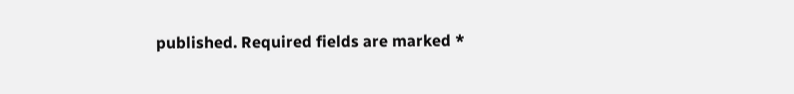published. Required fields are marked *